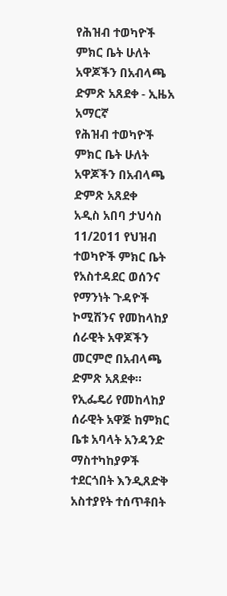የሕዝብ ተወካዮች ምክር ቤት ሁለት አዋጆችን በአብላጫ ድምጽ አጸደቀ - ኢዜአ አማርኛ
የሕዝብ ተወካዮች ምክር ቤት ሁለት አዋጆችን በአብላጫ ድምጽ አጸደቀ
አዲስ አበባ ታህሳስ 11/2011 የህዝብ ተወካዮች ምክር ቤት የአስተዳደር ወሰንና የማንነት ጉዳዮች ኮሚሽንና የመከላከያ ሰራዊት አዋጆችን መርምሮ በአብላጫ ድምጽ አጸደቀ። የኢፌዴሪ የመከላከያ ሰራዊት አዋጅ ከምክር ቤቱ አባላት አንዳንድ ማስተካከያዎች ተደርጎበት እንዲጸድቅ አስተያየት ተሰጥቶበት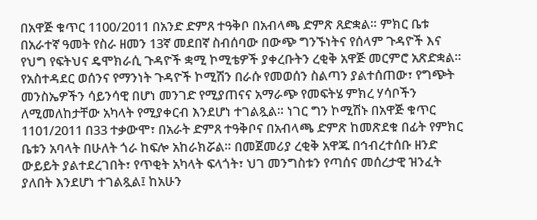በአዋጅ ቁጥር 1100/2011 በአንድ ድምጸ ተዓቅቦ በአብላጫ ድምጽ ጸድቋል። ምክር ቤቱ በአራተኛ ዓመት የስራ ዘመን 13ኛ መደበኛ ስብሰባው በውጭ ግንኙነትና የሰላም ጉዳዮች እና የህግ የፍትህና ዴሞክራሲ ጉዳዮች ቋሚ ኮሚቴዎች ያቀረቡትን ረቂቅ አዋጅ መርምሮ አጽድቋል። የአስተዳደር ወሰንና የማንነት ጉዳዮች ኮሚሽን በራሱ የመወሰን ስልጣን ያልተሰጠው፣ የግጭት መንስኤዎችን ሳይንሳዊ በሆነ መንገድ የሚያጠናና አማራጭ የመፍትሄ ምክረ ሃሳቦችን ለሚመለከታቸው አካላት የሚያቀርብ እንደሆነ ተገልጿል። ነገር ግን ኮሚሽኑ በአዋጅ ቁጥር 1101/2011 በ33 ተቃውሞ፣ በአራት ድምጸ ተዓቅቦና በአብላጫ ድምጽ ከመጽደቁ በፊት የምክር ቤቱን አባላት በሁለት ጎራ ከፍሎ አከራክሯል። በመጀመሪያ ረቂቅ አዋጁ በኅብረተሰቡ ዘንድ ውይይት ያልተደረገበት፣ የጥቂት አካላት ፍላጎት፣ ህገ መንግስቱን የጣሰና መሰረታዊ ዝንፈት ያለበት እንደሆነ ተገልጿል፤ ከአሁን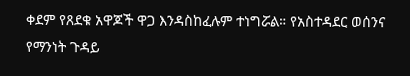ቀደም የጸደቁ አዋጆች ዋጋ እንዳስከፈሉም ተነግሯል። የአስተዳደር ወሰንና የማንነት ጉዳይ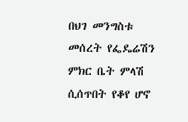በህገ መንግስቱ መሰረት የፌዴሬሽን ምክር ቤት ምላሽ ሲሰጥበት የቆየ ሆኖ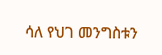ሳለ የህገ መንግስቱን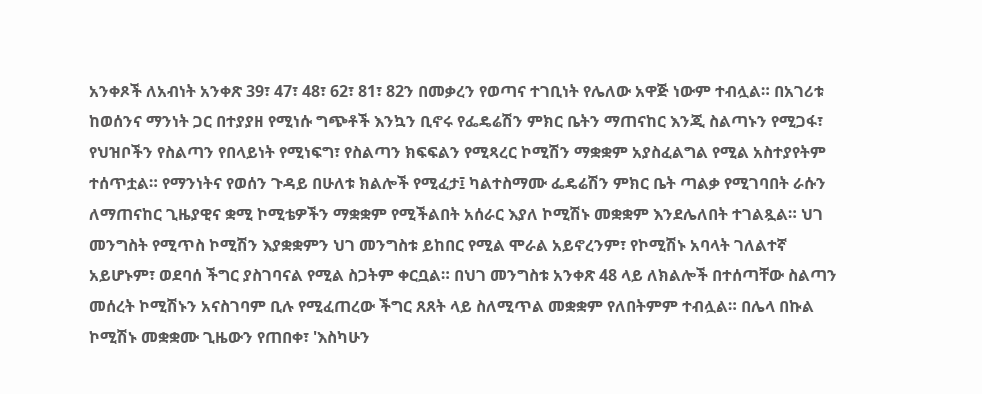አንቀጾች ለአብነት አንቀጽ 39፣ 47፣ 48፣ 62፣ 81፣ 82ን በመቃረን የወጣና ተገቢነት የሌለው አዋጅ ነውም ተብሏል። በአገሪቱ ከወሰንና ማንነት ጋር በተያያዘ የሚነሱ ግጭቶች እንኳን ቢኖሩ የፌዴሬሽን ምክር ቤትን ማጠናከር እንጂ ስልጣኑን የሚጋፋ፣ የህዝቦችን የስልጣን የበላይነት የሚነፍግ፣ የስልጣን ክፍፍልን የሚጻረር ኮሚሽን ማቋቋም አያስፈልግል የሚል አስተያየትም ተሰጥቷል። የማንነትና የወሰን ጉዳይ በሁለቱ ክልሎች የሚፈታ፤ ካልተስማሙ ፌዴሬሽን ምክር ቤት ጣልቃ የሚገባበት ራሱን ለማጠናከር ጊዜያዊና ቋሚ ኮሚቴዎችን ማቋቋም የሚችልበት አሰራር እያለ ኮሚሽኑ መቋቋም እንደሌለበት ተገልጿል። ህገ መንግስት የሚጥስ ኮሚሽን እያቋቋምን ህገ መንግስቱ ይከበር የሚል ሞራል አይኖረንም፣ የኮሚሽኑ አባላት ገለልተኛ አይሆኑም፣ ወደባሰ ችግር ያስገባናል የሚል ስጋትም ቀርቧል። በህገ መንግስቱ አንቀጽ 48 ላይ ለክልሎች በተሰጣቸው ስልጣን መሰረት ኮሚሽኑን አናስገባም ቢሉ የሚፈጠረው ችግር ጸጸት ላይ ስለሚጥል መቋቋም የለበትምም ተብሏል። በሌላ በኩል ኮሚሽኑ መቋቋሙ ጊዜውን የጠበቀ፣ 'እስካሁን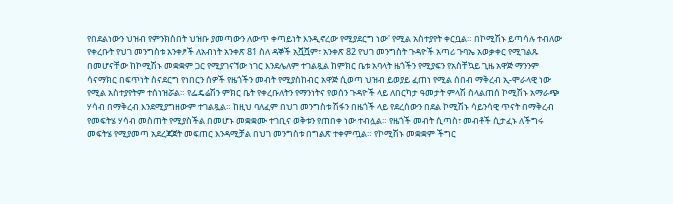የበደልነውን ህዝብ የምንክስበት ህዝቡ ያመጣውን ለውጥ ቀጣይነት እንዲኖረው የሚያደርግ ነው' የሚል አስተያየት ቀርቧል። በኮሚሽኑ ይጣሳሉ ተብለው የቀረቡት የህገ መንግስቱ አንቀፆች ለአብነት አንቀጽ 81 ስለ ዳኞች አሿሿም፣ አንቀጽ 82 የህገ መንግስት ጉዳዮች አጣሪ ጉባኤ አወቃቀር የሚገልጹ በመሆናቸው ከኮሚሽኑ መቋቋም ጋር የሚያገናኘው ነገር እንደሌለም ተገልጿል ከምክር ቤቱ አባላት ዜጎችን የሚያፍን የአስቸኳይ ጊዜ አዋጅ ማንንም ሳናማክር በፍጥነት ስናደርግ የነበርን ሰዎች የዜጎችን መብት የሚያስከብር አዋጅ ሲወጣ ህዝብ ይወያይ ፈጠነ የሚል ሰበብ ማቅረብ ኢ-ሞራላዊ ነው የሚል አስተያየትም ተሰነዝሯል። የፌዴሬሽን ምክር ቤት የቀረቡለትን የማንነትና የወሰን ጉዳዮች ላይ ለበርካታ ዓመታት ምላሽ ስላልጠሰ ኮሚሽኑ አማራጭ ሃሳብ በማቅረብ እንደሚያግዘውም ተገልጿል። ከዚህ ባለፈም በህገ መንግስቱ ሽፋን በዜጎች ላይ የደረሰውን በደል ኮሚሽኑ ሳይንሳዊ ጥናት በማቅረብ የመፍትሄ ሃሳብ መስጠት የሚያስችል በመሆኑ መቋቋሙ ተገቢና ወቅቱን የጠበቀ ነው ተብሏል። የዜጎች መብት ሲጣስ፣ መብቶች ሲታፈኑ ለችግሩ መፍትሄ የሚያመጣ አደረጃጀት መፍጠር እንዳሚቻል በህገ መንግስቱ በግልጽ ተቀምጧል። የኮሚሽኑ መቋቋም ችግር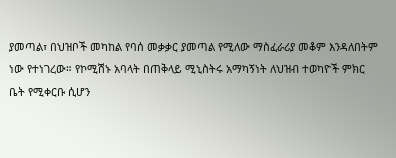ያመጣል፣ በህዝቦች መካከል የባሰ መቃቃር ያመጣል የሚለው ማስፈራሪያ መቆም እንዳለበትም ነው የተነገረው። የኮሚሽኑ አባላት በጠቅላይ ሚኒስትሩ አማካኝነት ለህዝብ ተወካዮች ምክር ቤት የሚቀርቡ ሲሆን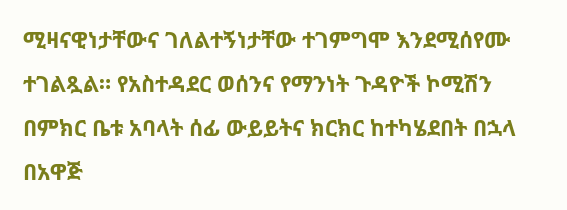ሚዛናዊነታቸውና ገለልተኝነታቸው ተገምግሞ እንደሚሰየሙ ተገልጿል። የአስተዳደር ወሰንና የማንነት ጉዳዮች ኮሚሽን በምክር ቤቱ አባላት ሰፊ ውይይትና ክርክር ከተካሄደበት በኋላ በአዋጅ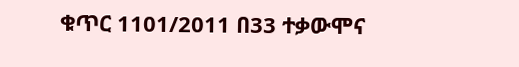ቁጥር 1101/2011 በ33 ተቃውሞና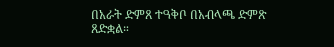በአራት ድምጸ ተዓቅቦ በአብላጫ ድምጽ ጸድቋል።